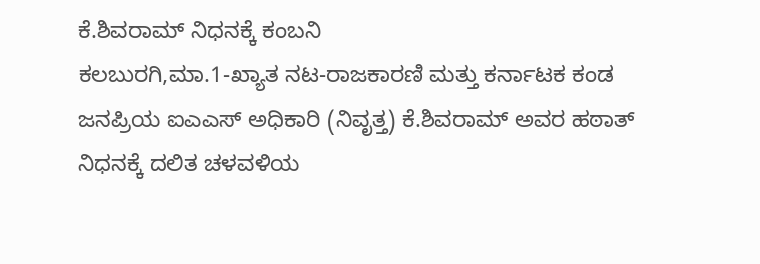ಕೆ.ಶಿವರಾಮ್ ನಿಧನಕ್ಕೆ ಕಂಬನಿ
ಕಲಬುರಗಿ,ಮಾ.1-ಖ್ಯಾತ ನಟ-ರಾಜಕಾರಣಿ ಮತ್ತು ಕರ್ನಾಟಕ ಕಂಡ ಜನಪ್ರಿಯ ಐಎಎಸ್ ಅಧಿಕಾರಿ (ನಿವೃತ್ತ) ಕೆ.ಶಿವರಾಮ್ ಅವರ ಹಠಾತ್ ನಿಧನಕ್ಕೆ ದಲಿತ ಚಳವಳಿಯ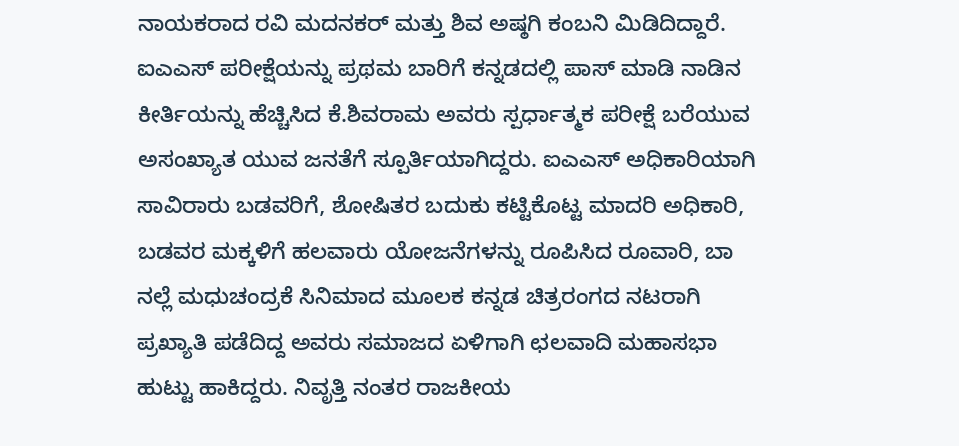ನಾಯಕರಾದ ರವಿ ಮದನಕರ್ ಮತ್ತು ಶಿವ ಅಷ್ಠಗಿ ಕಂಬನಿ ಮಿಡಿದಿದ್ದಾರೆ.
ಐಎಎಸ್ ಪರೀಕ್ಷೆಯನ್ನು ಪ್ರಥಮ ಬಾರಿಗೆ ಕನ್ನಡದಲ್ಲಿ ಪಾಸ್ ಮಾಡಿ ನಾಡಿನ ಕೀರ್ತಿಯನ್ನು ಹೆಚ್ಚಿಸಿದ ಕೆ.ಶಿವರಾಮ ಅವರು ಸ್ಪರ್ಧಾತ್ಮಕ ಪರೀಕ್ಷೆ ಬರೆಯುವ ಅಸಂಖ್ಯಾತ ಯುವ ಜನತೆಗೆ ಸ್ಪೂರ್ತಿಯಾಗಿದ್ದರು. ಐಎಎಸ್ ಅಧಿಕಾರಿಯಾಗಿ ಸಾವಿರಾರು ಬಡವರಿಗೆ, ಶೋಷಿತರ ಬದುಕು ಕಟ್ಟಿಕೊಟ್ಟ ಮಾದರಿ ಅಧಿಕಾರಿ, ಬಡವರ ಮಕ್ಕಳಿಗೆ ಹಲವಾರು ಯೋಜನೆಗಳನ್ನು ರೂಪಿಸಿದ ರೂವಾರಿ, ಬಾ ನಲ್ಲೆ ಮಧುಚಂದ್ರಕೆ ಸಿನಿಮಾದ ಮೂಲಕ ಕನ್ನಡ ಚಿತ್ರರಂಗದ ನಟರಾಗಿ ಪ್ರಖ್ಯಾತಿ ಪಡೆದಿದ್ದ ಅವರು ಸಮಾಜದ ಏಳಿಗಾಗಿ ಛಲವಾದಿ ಮಹಾಸಭಾ ಹುಟ್ಟು ಹಾಕಿದ್ದರು. ನಿವೃತ್ತಿ ನಂತರ ರಾಜಕೀಯ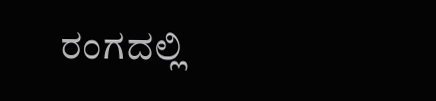ರಂಗದಲ್ಲಿ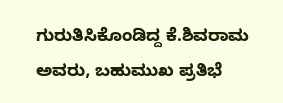ಗುರುತಿಸಿಕೊಂಡಿದ್ದ ಕೆ.ಶಿವರಾಮ ಅವರು, ಬಹುಮುಖ ಪ್ರತಿಭೆ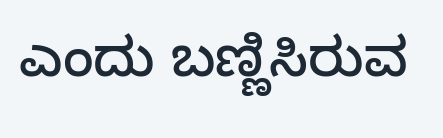ಎಂದು ಬಣ್ಣಿಸಿರುವ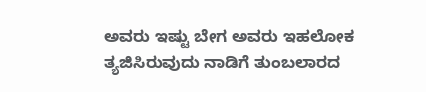ಅವರು ಇಷ್ಟು ಬೇಗ ಅವರು ಇಹಲೋಕ ತ್ಯಜಿಸಿರುವುದು ನಾಡಿಗೆ ತುಂಬಲಾರದ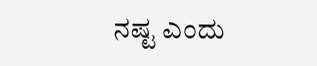ನಷ್ಟ ಎಂದು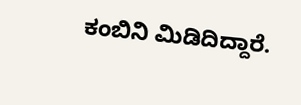ಕಂಬಿನಿ ಮಿಡಿದಿದ್ದಾರೆ.